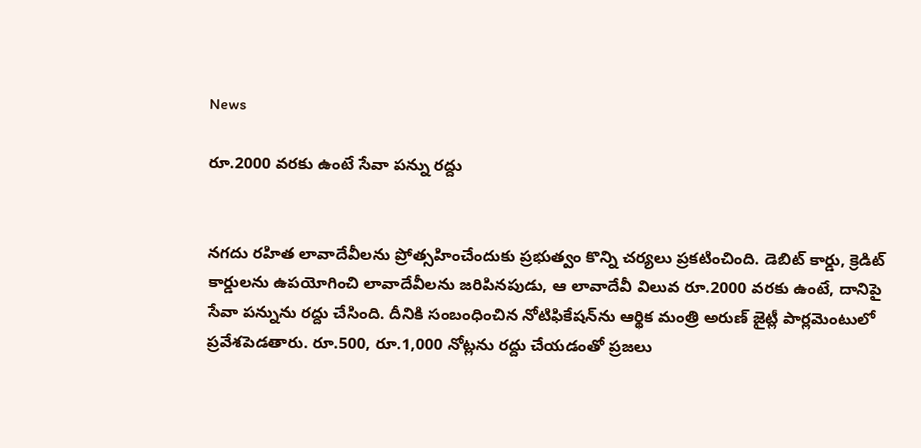News

రూ.2000 వరకు ఉంటే సేవా పన్ను రద్దు


నగదు రహిత లావాదేవీలను ప్రోత్సహించేందుకు ప్రభుత్వం కొన్ని చర్యలు ప్రకటించింది. డెబిట్ కార్డు, క్రెడిట్ కార్డులను ఉపయోగించి లావాదేవీలను జరిపినపుడు, ఆ లావాదేవీ విలువ రూ.2000 వరకు ఉంటే, దానిపై సేవా పన్నును రద్దు చేసింది. దీనికి సంబంధించిన నోటిఫికేషన్‌ను ఆర్థిక మంత్రి అరుణ్ జైట్లీ పార్లమెంటులో ప్రవేశపెడతారు. రూ.500, రూ.1,000 నోట్లను రద్దు చేయడంతో ప్రజలు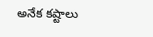అనేక కష్టాలు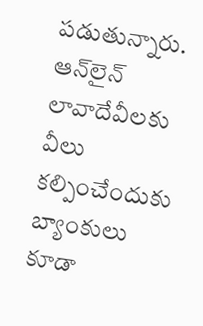పడుతున్నారు.  ఆన్‌లైన్ లావాదేవీలకు వీలు కల్పించేందుకు బ్యాంకులు కూడా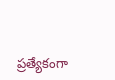ప్రత్యేకంగా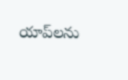యాప్‌లను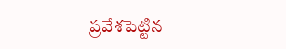ప్రవేశపెట్టిన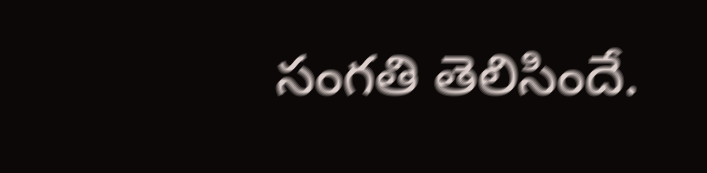సంగతి తెలిసిందే.